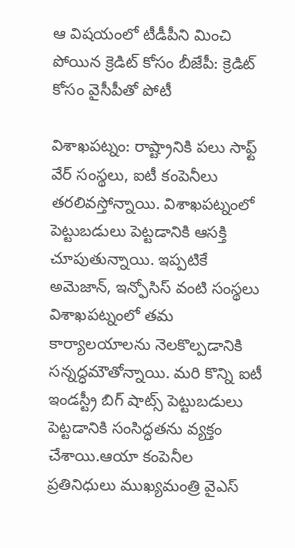ఆ విషయంలో టీడీపీని మించి పోయిన క్రెడిట్ కోసం బీజేపీ: క్రెడిట్ కోసం వైసీపీతో పోటీ

విశాఖపట్నం: రాష్ట్రానికి పలు సాఫ్ట్‌ వేర్ సంస్థలు, ఐటీ కంపెనీలు తరలివస్తోన్నాయి. విశాఖపట్నంలో పెట్టుబడులు పెట్టడానికి ఆసక్తి చూపుతున్నాయి. ఇప్పటికే అమెజాన్, ఇన్ఫోసిస్ వంటి సంస్థలు విశాఖపట్నంలో తమ కార్యాలయాలను నెలకొల్పడానికి సన్నద్ధమౌతోన్నాయి. మరి కొన్ని ఐటీ ఇండస్ట్రీ బిగ్ షాట్స్ పెట్టుబడులు పెట్టడానికి సంసిద్ధతను వ్యక్తం చేశాయి.ఆయా కంపెనీల ప్రతినిధులు ముఖ్యమంత్రి వైఎస్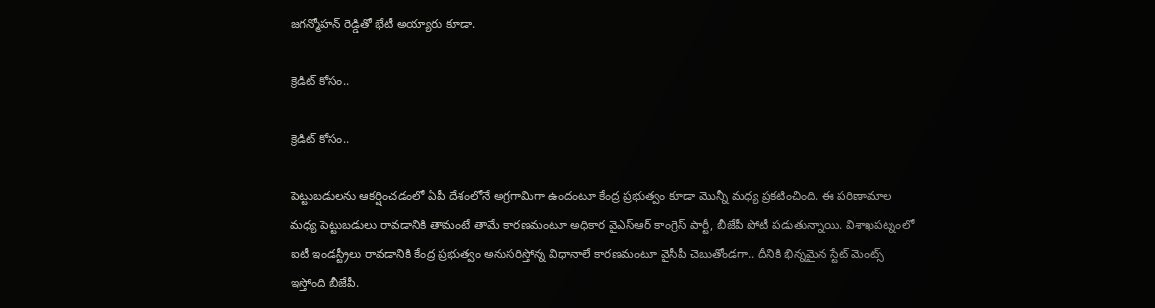జగన్మోహన్ రెడ్డితో భేటీ అయ్యారు కూడా.

క్రెడిట్ కోసం..

క్రెడిట్ కోసం..

పెట్టుబడులను ఆకర్షించడంలో ఏపీ దేశంలోనే అగ్రగామిగా ఉందంటూ కేంద్ర ప్రభుత్వం కూడా మొన్నీ మధ్య ప్రకటించింది. ఈ పరిణామాల మధ్య పెట్టుబడులు రావడానికి తామంటే తామే కారణమంటూ అధికార వైఎస్ఆర్ కాంగ్రెస్ పార్టీ, బీజేపీ పోటీ పడుతున్నాయి. విశాఖపట్నంలో ఐటీ ఇండస్ట్రీలు రావడానికి కేంద్ర ప్రభుత్వం అనుసరిస్తోన్న విధానాలే కారణమంటూ వైసీపీ చెబుతోండగా.. దీనికి భిన్నమైన స్టేట్ మెంట్స్ ఇస్తోంది బీజేపీ.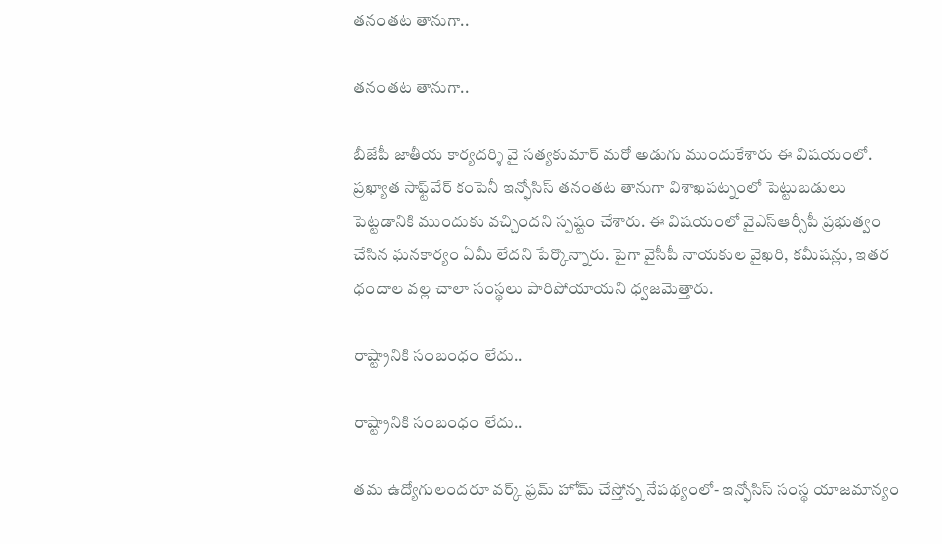తనంతట తానుగా..

తనంతట తానుగా..

బీజేపీ జాతీయ కార్యదర్శి వై సత్యకుమార్ మరో అడుగు ముందుకేశారు ఈ విషయంలో. ప్రఖ్యాత సాఫ్ట్‌వేర్ కంపెనీ ఇన్ఫోసిస్ తనంతట తానుగా విశాఖపట్నంలో పెట్టుబడులు పెట్టడానికి ముందుకు వచ్చిందని స్పష్టం చేశారు. ఈ విషయంలో వైఎస్ఆర్సీపీ ప్రభుత్వం చేసిన ఘనకార్యం ఏమీ లేదని పేర్కొన్నారు. పైగా వైసీపీ నాయకుల వైఖరి, కమీషన్లు, ఇతర ధందాల వల్ల చాలా సంస్థలు పారిపోయాయని ధ్వజమెత్తారు.

రాష్ట్రానికి సంబంధం లేదు..

రాష్ట్రానికి సంబంధం లేదు..

తమ ఉద్యోగులందరూ వర్క్ ఫ్రమ్ హోమ్ చేస్తోన్న నేపథ్యంలో- ఇన్ఫోసిస్ సంస్థ యాజమాన్యం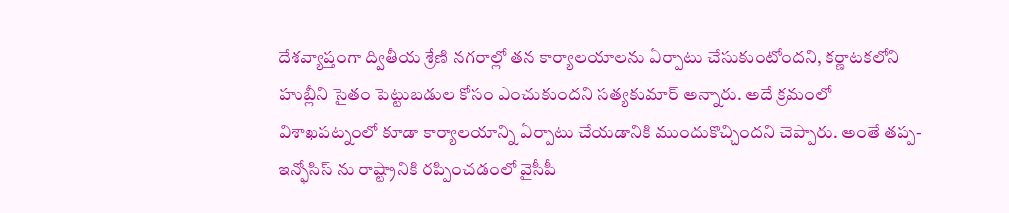దేశవ్యాప్తంగా ద్వితీయ శ్రేణి నగరాల్లో తన కార్యాలయాలను ఏర్పాటు చేసుకుంటోందని, కర్ణాటకలోని హుబ్లీని సైతం పెట్టుబడుల కోసం ఎంచుకుందని సత్యకుమార్ అన్నారు. అదే క్రమంలో విశాఖపట్నంలో కూడా కార్యాలయాన్ని ఏర్పాటు చేయడానికి ముందుకొచ్చిందని చెప్పారు. అంతే తప్ప- ఇన్ఫోసిస్ ను రాష్ట్రానికి రప్పించడంలో వైసీపీ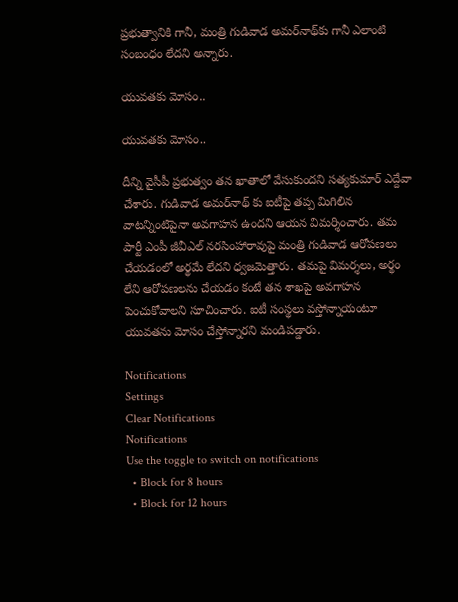ప్రభుత్వానికి గానీ, మంత్రి గుడివాడ అమర్‌నాథ్‌కు గానీ ఎలాంటి సంబంధం లేదని అన్నారు.

యువతకు మోసం..

యువతకు మోసం..

దీన్ని వైసీపీ ప్రభుత్వం తన ఖాతాలో వేసుకుందని సత్యకుమార్ ఎద్దేవా చేశారు. గుడివాడ అమర్‌నాథ్ కు ఐటీపై తప్ప మిగిలిన వాటన్నింటిపైనా అవగాహన ఉందని ఆయన విమర్శించారు. తమ పార్టీ ఎంపీ జీవీఎల్ నరసింహారావుపై మంత్రి గుడివాడ ఆరోపణలు చేయడంలో అర్థమే లేదని ధ్వజమెత్తారు. తమపై విమర్శలు, అర్థం లేని ఆరోపణలను చేయడం కంటే తన శాఖపై అవగాహన పెంచుకోవాలని సూచించారు. ఐటీ సంస్థలు వస్తోన్నాయంటూ యువతను మోసం చేస్తోన్నారని మండిపడ్డారు.

Notifications
Settings
Clear Notifications
Notifications
Use the toggle to switch on notifications
  • Block for 8 hours
  • Block for 12 hours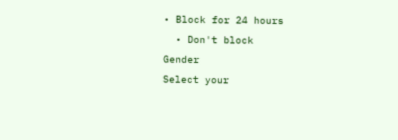• Block for 24 hours
  • Don't block
Gender
Select your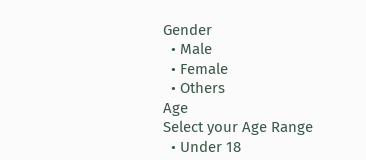Gender
  • Male
  • Female
  • Others
Age
Select your Age Range
  • Under 18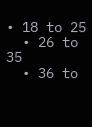• 18 to 25
  • 26 to 35
  • 36 to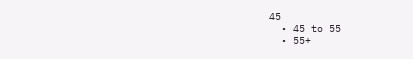45
  • 45 to 55
  • 55+